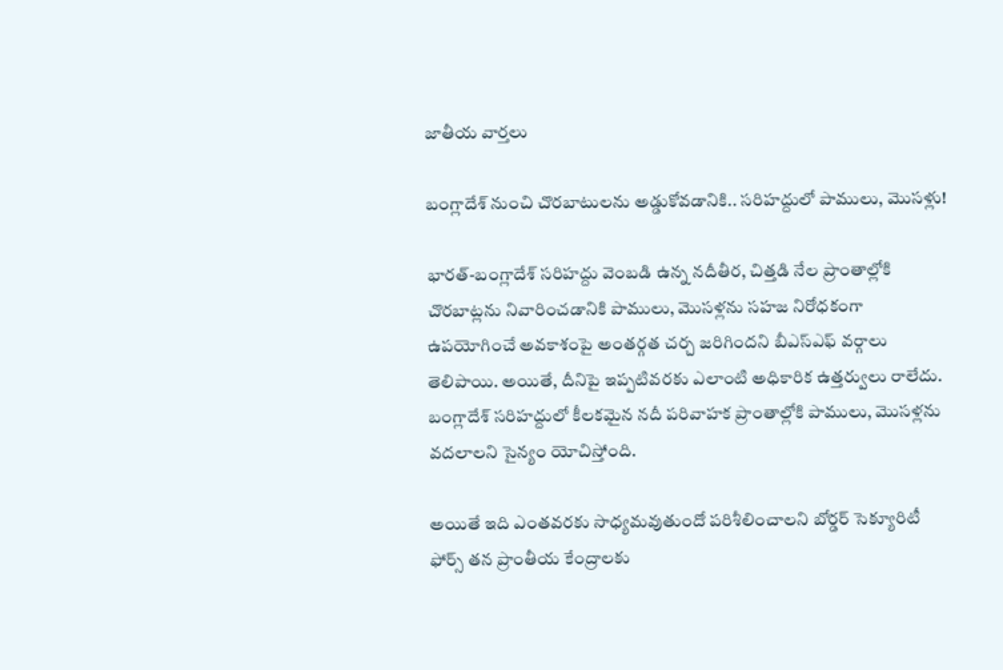జాతీయ వార్తలు

బంగ్లాదేశ్ నుంచి చొరబాటులను అడ్డుకోవడానికి.. సరిహద్దులో పాములు, మొసళ్లు!

భారత్-బంగ్లాదేశ్ సరిహద్దు వెంబడి ఉన్న నదీతీర, చిత్తడి నేల ప్రాంతాల్లోకి చొరబాట్లను నివారించడానికి పాములు, మొసళ్లను సహజ నిరోధకంగా ఉపయోగించే అవకాశంపై అంతర్గత చర్చ జరిగిందని బీఎస్ఎఫ్ వర్గాలు తెలిపాయి. అయితే, దీనిపై ఇప్పటివరకు ఎలాంటి అధికారిక ఉత్తర్వులు రాలేదు. బంగ్లాదేశ్ సరిహద్దులో కీలకమైన నదీ పరివాహక ప్రాంతాల్లోకి పాములు, మొసళ్లను వదలాలని సైన్యం యోచిస్తోంది.

అయితే ఇది ఎంతవరకు సాధ్యమవుతుందో పరిశీలించాలని బోర్డర్ సెక్యూరిటీ ఫోర్స్ తన ప్రాంతీయ కేంద్రాలకు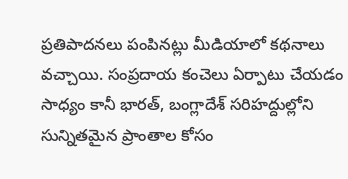ప్రతిపాదనలు పంపినట్లు మీడియాలో కథనాలు వచ్చాయి. సంప్రదాయ కంచెలు ఏర్పాటు చేయడం సాధ్యం కానీ భారత్, బంగ్లాదేశ్ సరిహద్దుల్లోని సున్నితమైన ప్రాంతాల కోసం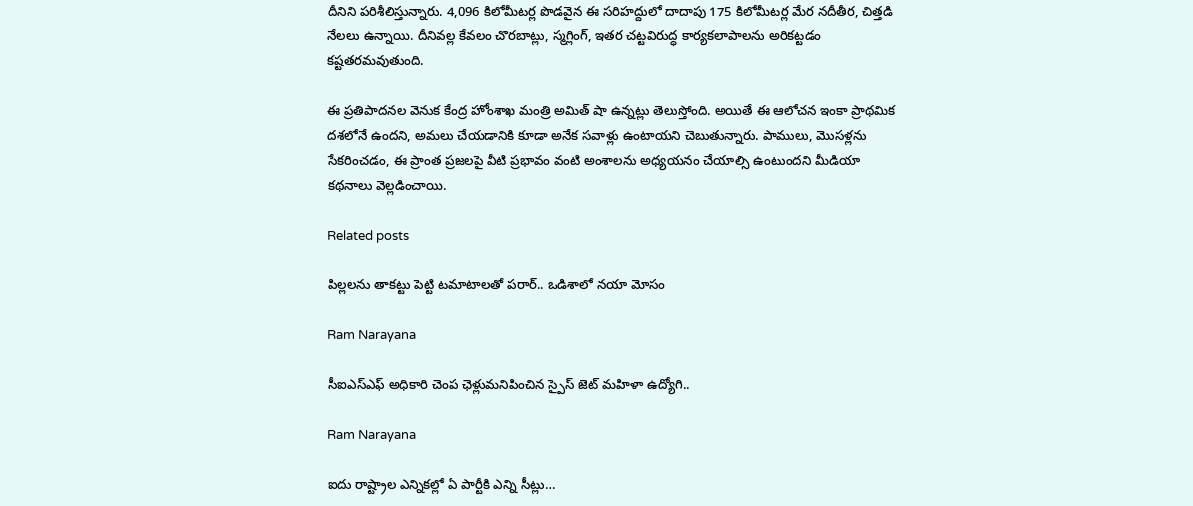దీనిని పరిశీలిస్తున్నారు. 4,096 కిలోమీటర్ల పొడవైన ఈ సరిహద్దులో దాదాపు 175 కిలోమీటర్ల మేర నదీతీర, చిత్తడి నేలలు ఉన్నాయి. దీనివల్ల కేవలం చొరబాట్లు, స్మగ్లింగ్, ఇతర చట్టవిరుద్ధ కార్యకలాపాలను అరికట్టడం కష్టతరమవుతుంది.

ఈ ప్రతిపాదనల వెనుక కేంద్ర హోంశాఖ మంత్రి అమిత్ షా ఉన్నట్లు తెలుస్తోంది. అయితే ఈ ఆలోచన ఇంకా ప్రాథమిక దశలోనే ఉందని, అమలు చేయడానికి కూడా అనేక సవాళ్లు ఉంటాయని చెబుతున్నారు. పాములు, మొసళ్లను సేకరించడం, ఈ ప్రాంత ప్రజలపై వీటి ప్రభావం వంటి అంశాలను అధ్యయనం చేయాల్సి ఉంటుందని మీడియా కథనాలు వెల్లడించాయి.

Related posts

పిల్లలను తాకట్టు పెట్టి టమాటాలతో పరార్.. ఒడిశాలో నయా మోసం

Ram Narayana

సీఐఎస్ఎఫ్ అధికారి చెంప ఛెళ్లుమనిపించిన స్పైస్ జెట్ మహిళా ఉద్యోగి..

Ram Narayana

ఐదు రాష్ట్రాల ఎన్నికల్లో ఏ పార్టీకి ఎన్ని సీట్లు…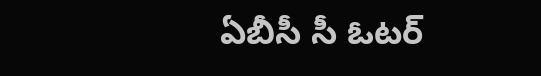ఏబీసీ సీ ఓటర్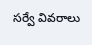సర్వే వివరాలు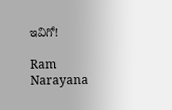ఇవిగో!

Ram Narayana